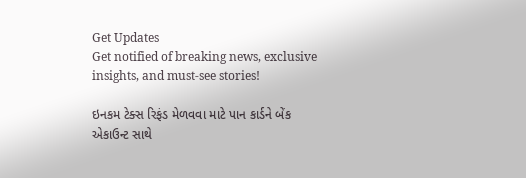Get Updates
Get notified of breaking news, exclusive insights, and must-see stories!

ઇનકમ ટેક્સ રિફંડ મેળવવા માટે પાન કાર્ડને બેંક એકાઉન્ટ સાથે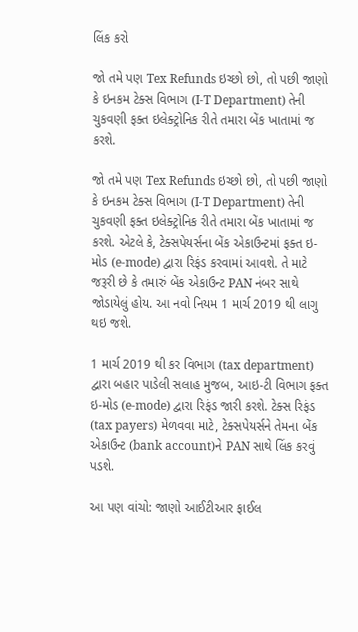લિંક કરો

જો તમે પણ Tex Refunds ઇચ્છો છો, તો પછી જાણો કે ઇનકમ ટેક્સ વિભાગ (I-T Department) તેની ચુકવણી ફક્ત ઇલેક્ટ્રોનિક રીતે તમારા બેંક ખાતામાં જ કરશે.

જો તમે પણ Tex Refunds ઇચ્છો છો, તો પછી જાણો કે ઇનકમ ટેક્સ વિભાગ (I-T Department) તેની ચુકવણી ફક્ત ઇલેક્ટ્રોનિક રીતે તમારા બેંક ખાતામાં જ કરશે. એટલે કે, ટેક્સપેયર્સના બેંક એકાઉન્ટમાં ફક્ત ઇ-મોડ (e-mode) દ્વારા રિફંડ કરવામાં આવશે. તે માટે જરૂરી છે કે તમારું બેંક એકાઉન્ટ PAN નંબર સાથે જોડાયેલું હોય. આ નવો નિયમ 1 માર્ચ 2019 થી લાગુ થઇ જશે.

1 માર્ચ 2019 થી કર વિભાગ (tax department) દ્વારા બહાર પાડેલી સલાહ મુજબ, આઇ-ટી વિભાગ ફક્ત ઇ-મોડ (e-mode) દ્વારા રિફંડ જારી કરશે. ટેક્સ રિફંડ (tax payers) મેળવવા માટે, ટેક્સપેયર્સને તેમના બેંક એકાઉન્ટ (bank account)ને PAN સાથે લિંક કરવું પડશે.

આ પણ વાંચો: જાણો આઈટીઆર ફાઈલ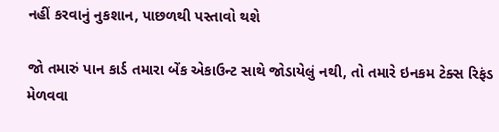નહીં કરવાનું નુકશાન, પાછળથી પસ્તાવો થશે

જો તમારું પાન કાર્ડ તમારા બેંક એકાઉન્ટ સાથે જોડાયેલું નથી, તો તમારે ઇનકમ ટેક્સ રિફંડ મેળવવા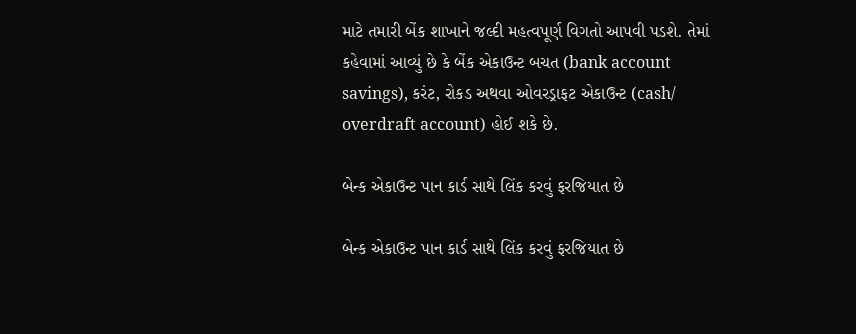માટે તમારી બેંક શાખાને જલ્દી મહત્વપૂર્ણ વિગતો આપવી પડશે. તેમાં કહેવામાં આવ્યું છે કે બેંક એકાઉન્ટ બચત (bank account savings), કરંટ, રોકડ અથવા ઓવરડ્રાફટ એકાઉન્ટ (cash/ overdraft account) હોઈ શકે છે.

બેન્ક એકાઉન્ટ પાન કાર્ડ સાથે લિંક કરવું ફરજિયાત છે

બેન્ક એકાઉન્ટ પાન કાર્ડ સાથે લિંક કરવું ફરજિયાત છે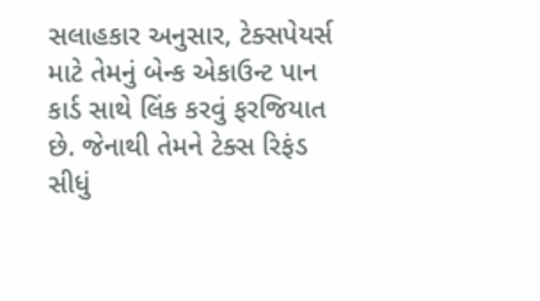સલાહકાર અનુસાર, ટેક્સપેયર્સ માટે તેમનું બેન્ક એકાઉન્ટ પાન કાર્ડ સાથે લિંક કરવું ફરજિયાત છે. જેનાથી તેમને ટેક્સ રિફંડ સીધું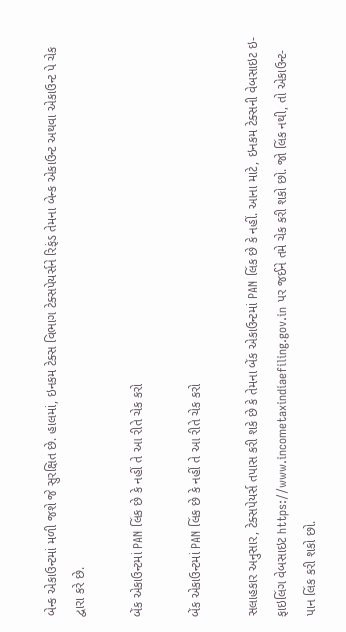બેન્ક એકાઉન્ટમાં મળી જશે જે સુરક્ષિત છે. હાલમાં, ઇનકમ ટેક્સ વિભાગ ટેક્સપેયર્સને રિફંડ તેમના બેન્ક એકાઉન્ટ અથવા એકાઉન્ટ પે ચેક દ્વારા કરે છે.

બેંક એકાઉન્ટમાં PAN લિંક છે કે નહીં તે આ રીતે ચેક કરો

બેંક એકાઉન્ટમાં PAN લિંક છે કે નહીં તે આ રીતે ચેક કરો

સલાહકાર અનુસાર, ટેક્સપેયર્સ તપાસ કરી શકે છે કે તેમના બેંક એકાઉન્ટમાં PAN લિંક છે કે નહીં. આના માટે, ઇનકમ ટેક્સની વેબસાઇટ ઇ-ફાઇલિંગ વેબસાઇટ https://www.incometaxindiaefiling.gov.in પર જઈને તમે ચેક કરી શકો છો. જો લિંક નથી, તો એકાઉન્ટ-પાન લિંક કરી શકો છો.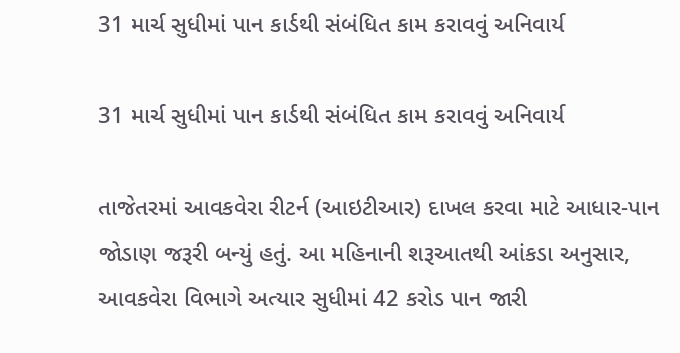31 માર્ચ સુધીમાં પાન કાર્ડથી સંબંધિત કામ કરાવવું અનિવાર્ય

31 માર્ચ સુધીમાં પાન કાર્ડથી સંબંધિત કામ કરાવવું અનિવાર્ય

તાજેતરમાં આવકવેરા રીટર્ન (આઇટીઆર) દાખલ કરવા માટે આધાર-પાન જોડાણ જરૂરી બન્યું હતું. આ મહિનાની શરૂઆતથી આંકડા અનુસાર, આવકવેરા વિભાગે અત્યાર સુધીમાં 42 કરોડ પાન જારી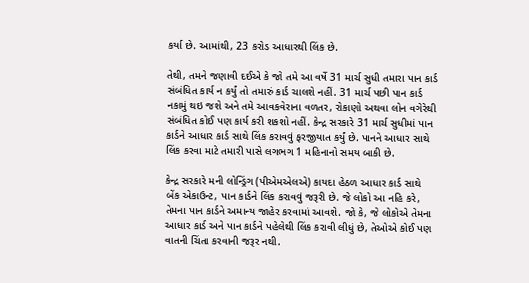કર્યા છે. આમાંથી, 23 કરોડ આધારથી લિંક છે.

તેથી, તમને જણાવી દઈએ કે જો તમે આ વર્ષે 31 માર્ચ સુધી તમારા પાન કાર્ડ સંબંધિત કાર્ય ન કર્યું તો તમારું કાર્ડ ચાલશે નહીં. 31 માર્ચ પછી પાન કાર્ડ નકામું થઇ જશે અને તમે આવકવેરાના વળતર, રોકાણો અથવા લોન વગેરેથી સંબંધિત કોઈ પણ કાર્ય કરી શકશો નહીં. કેન્દ્ર સરકારે 31 માર્ચ સુધીમાં પાન કાર્ડને આધાર કાર્ડ સાથે લિંક કરાવવું ફરજીયાત કર્યું છે. પાનને આધાર સાથે લિંક કરવા માટે તમારી પાસે લગભગ 1 મહિનાનો સમય બાકી છે.

કેન્દ્ર સરકારે મની લોન્ડ્રિંગ (પીએમએલએ) કાયદા હેઠળ આધાર કાર્ડ સાથે બેંક એકાઉન્ટ, પાન કાર્ડને લિંક કરાવવું જરૂરી છે. જે લોકો આ નહિ કરે, તેમના પાન કાર્ડને અમાન્ય જાહેર કરવામાં આવશે. જો કે, જે લોકોએ તેમના આધાર કાર્ડ અને પાન કાર્ડને પહેલેથી લિંક કરાવી લીધું છે, તેઓએ કોઈ પણ વાતની ચિંતા કરવાની જરૂર નથી.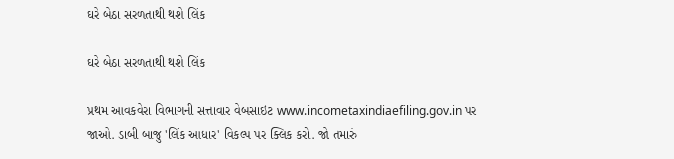ઘરે બેઠા સરળતાથી થશે લિંક

ઘરે બેઠા સરળતાથી થશે લિંક

પ્રથમ આવકવેરા વિભાગની સત્તાવાર વેબસાઇટ www.incometaxindiaefiling.gov.in પર જાઓ. ડાબી બાજુ 'લિંક આધાર' વિકલ્પ પર ક્લિક કરો. જો તમારું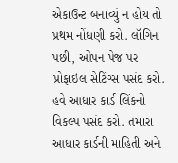એકાઉન્ટ બનાવ્યું ન હોય તો પ્રથમ નોંધણી કરો. લૉગિન પછી, ઓપન પેજ પર પ્રોફાઇલ સેટિંગ્સ પસંદ કરો. હવે આધાર કાર્ડ લિંકનો વિકલ્પ પસંદ કરો. તમારા આધાર કાર્ડની માહિતી અને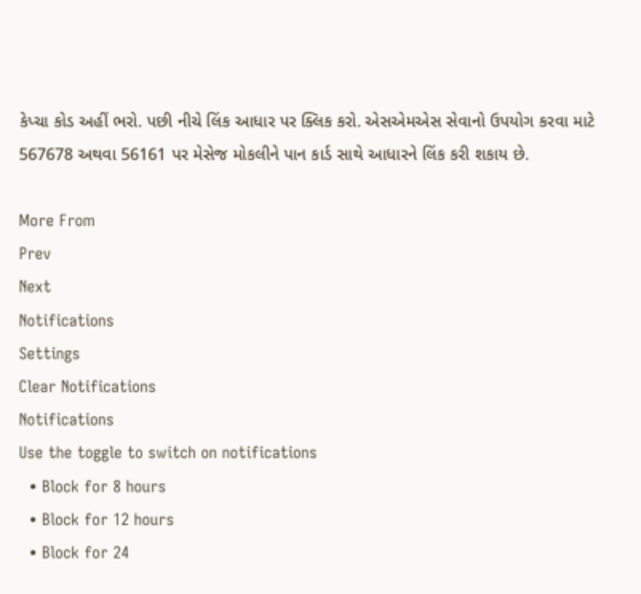કેપ્ચા કોડ અહીં ભરો. પછી નીચે લિંક આધાર પર ક્લિક કરો. એસએમએસ સેવાનો ઉપયોગ કરવા માટે 567678 અથવા 56161 પર મેસેજ મોકલીને પાન કાર્ડ સાથે આધારને લિંક કરી શકાય છે.

More From
Prev
Next
Notifications
Settings
Clear Notifications
Notifications
Use the toggle to switch on notifications
  • Block for 8 hours
  • Block for 12 hours
  • Block for 24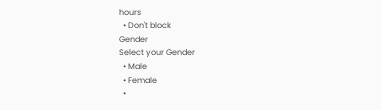hours
  • Don't block
Gender
Select your Gender
  • Male
  • Female
  •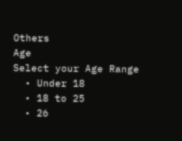Others
Age
Select your Age Range
  • Under 18
  • 18 to 25
  • 26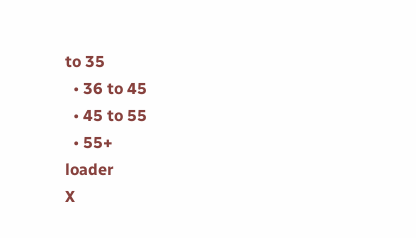to 35
  • 36 to 45
  • 45 to 55
  • 55+
loader
X